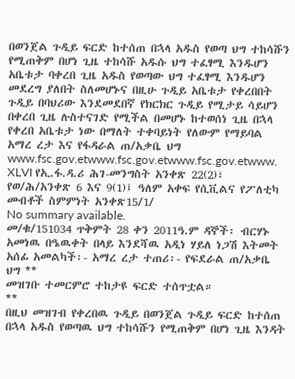በወንጀል ጉዲይ ፍርድ ከተሰጠ በኋላ አዱስ የወጣ ህግ ተከሳሹን የሚጠቅም በሆነ ጊዜ ተከሳሹ አዱሱ ህግ ተፈፃሚ እንዱሆን አቤቱታ ባቀረበ ጊዜ አዱስ የወጣው ህግ ተፈፃሚ እንዱሆን መደረግ ያለበት ስለመሆኑና በዚሁ ጉዲይ አቤቱታ የቀረበበት ጉዲይ በባህሪው እንደመደበኛ የክርክር ጉዲይ የሚታይ ሳይሆን በቀረበ ጊዜ ሉስተናገድ የሚችል በመሆኑ ከተወሰነ ጊዜ በኋላ የቀረበ አቤቱታ ነው በማለት ተቀባይነት የለውም የማይባል አማረ ረታ እና የፋዳራል ጠ/አቃቤ ህግ www.fsc.gov.etwww.fsc.gov.etwww.fsc.gov.etwww. XLVI የኢ.ፋ.ዳ.ሪ ሕገ-መንግስት አንቀጽ 22(2)፣ የወ/ሕ/አንቀጽ 6 እና 9(1)፤ ዓለም አቀፍ የሲቪልና የፖለቲካ መብቶች ስምምነት አንቀጽ15/1/
No summary available.
መ/ቁ/151034 ጥቅምት 28 ቀን 2011ዓ.ም ዳኞች፡ ብርሃኑ አመነዉ በዔዉቀት በላይ እንደሻዉ አዲነ ሃይለ ነጋሽ እትመት አሰፊ አመልካች፡- አማረ ረታ ተጠሪ፡- የፍደራል ጠ/አቃቤ ህግ **
መዝገቡ ተመርምሮ ተከታዩ ፍርድ ተሰጥቷል።
**
በዚህ መዝገብ የቀረበዉ ጉዲይ በወንጀል ጉዲይ ፍርድ ከተሰጠ በኋላ አዱስ የወጣዉ ህግ ተከሳሹን የሚጠቅም በሆነ ጊዜ እንዳት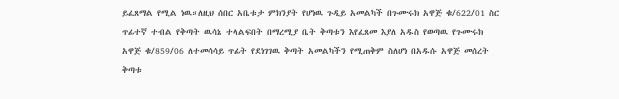ይፈጸማል የሚል ነዉ።ለዚህ ሰበር አቤቱታ ምክንያት የሆነዉ ጉዲይ አመልካች በጉሙሩክ አዋጅ ቁ/622/01 ስር ጥፊተኛ ተብል የቅጣት ዉሳኔ ተላልፍበት በማረሚያ ቤት ቅጣቱን እየፈጸመ እያለ አዱስ የወጣዉ የጉሙሩክ አዋጅ ቁ/859/06 ለተመሳሳይ ጥፊት የደነገገዉ ቅጣት አመልካችን የሚጠቅም ስለሆነ በአዱሱ አዋጅ መሰረት ቅጣቱ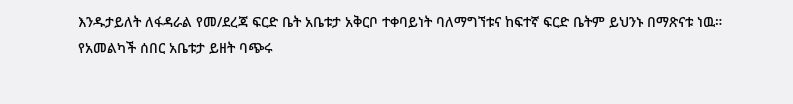እንዱታይለት ለፋዳራል የመ/ደረጃ ፍርድ ቤት አቤቱታ አቅርቦ ተቀባይነት ባለማግኘቱና ከፍተኛ ፍርድ ቤትም ይህንኑ በማጽናቱ ነዉ።
የአመልካች ሰበር አቤቱታ ይዘት ባጭሩ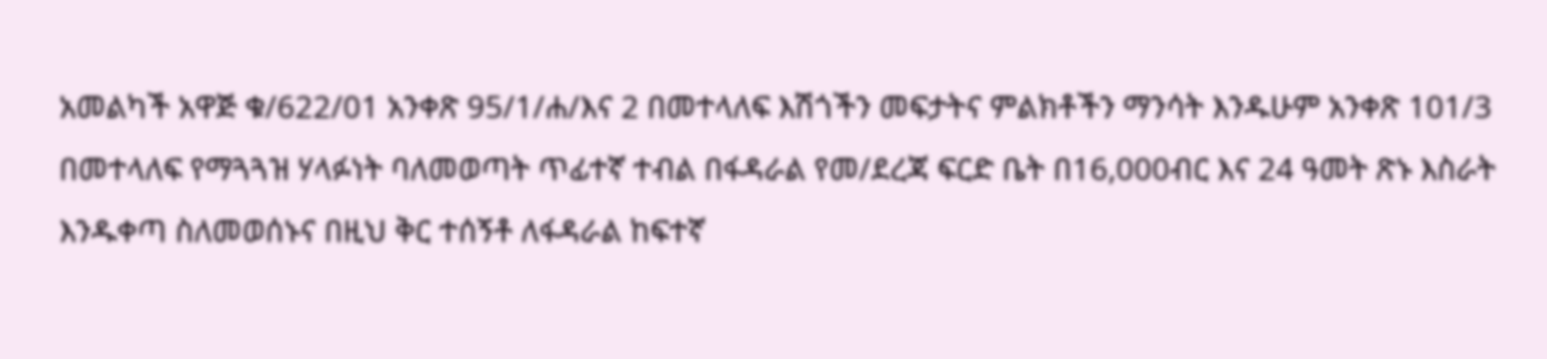አመልካች አዋጅ ቁ/622/01 አንቀጽ 95/1/ሐ/እና 2 በመተላለፍ እሽጎችን መፍታትና ምልክቶችን ማንሳት እንዱሁም አንቀጽ 101/3 በመተላለፍ የማጓጓዝ ሃላፉነት ባለመወጣት ጥፊተኛ ተብል በፋዳራል የመ/ደረጃ ፍርድ ቤት በ16,000ብር እና 24 ዓመት ጽኑ እስራት እንዱቀጣ ስለመወሰኑና በዚህ ቅር ተሰኝቶ ለፋዳራል ከፍተኛ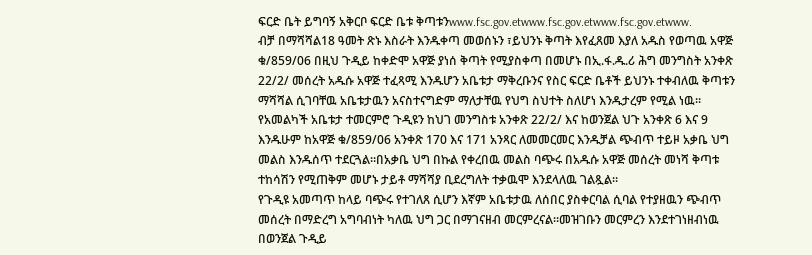ፍርድ ቤት ይግባኝ አቅርቦ ፍርድ ቤቱ ቅጣቱንwww.fsc.gov.etwww.fsc.gov.etwww.fsc.gov.etwww.
ብቻ በማሻሻል18 ዓመት ጽኑ እስራት እንዱቀጣ መወሰኑን ፣ይህንኑ ቅጣት እየፈጸመ እያለ አዱስ የወጣዉ አዋጅ ቁ/859/06 በዚህ ጉዲይ ከቀድሞ አዋጅ ያነሰ ቅጣት የሚያስቀጣ በመሆኑ በኢ.ፋ.ዱ.ሪ ሕግ መንግስት አንቀጽ 22/2/ መሰረት አዱሱ አዋጅ ተፈጻሚ እንዱሆን አቤቱታ ማቅረቡንና የስር ፍርድ ቤቶች ይህንኑ ተቀብለዉ ቅጣቱን ማሻሻል ሲገባቸዉ አቤቱታዉን አናስተናግድም ማለታቸዉ የህግ ስህተት ስለሆነ እንዱታረም የሚል ነዉ።
የአመልካች አቤቱታ ተመርምሮ ጉዲዩን ከህገ መንግስቱ አንቀጽ 22/2/ እና ከወንጀል ህጉ አንቀጽ 6 እና 9 እንዱሁም ከአዋጅ ቁ/859/06 አንቀጽ 170 እና 171 አንጻር ለመመርመር እንዱቻል ጭብጥ ተይዞ አቃቤ ህግ መልስ እንዱሰጥ ተደርጓል።በአቃቤ ህግ በኩል የቀረበዉ መልስ ባጭሩ በአዱሱ አዋጅ መሰረት መነሻ ቅጣቱ ተከሳሽን የሚጠቅም መሆኑ ታይቶ ማሻሻያ ቢደረግለት ተቃዉሞ እንደላለዉ ገልጿል።
የጉዲዩ አመጣጥ ከላይ ባጭሩ የተገለጸ ሲሆን እኛም አቤቱታዉ ለሰበር ያስቀርባል ሲባል የተያዘዉን ጭብጥ መሰረት በማድረግ አግባብነት ካለዉ ህግ ጋር በማገናዘብ መርምረናል።መዝገቡን መርምረን እንደተገነዘብነዉ በወንጀል ጉዲይ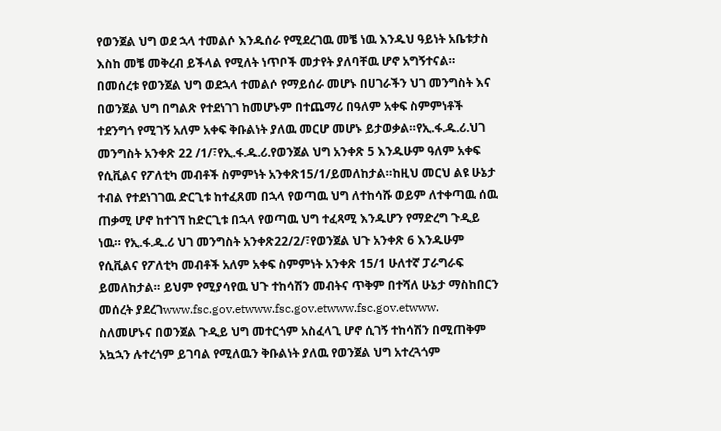የወንጀል ህግ ወደ ኋላ ተመልሶ እንዱሰራ የሚደረገዉ መቼ ነዉ እንዱህ ዓይነት አቤቱታስ እስከ መቼ መቅረብ ይችላል የሚለት ነጥቦች መታየት ያለባቸዉ ሆኖ አግኝተናል።
በመሰረቱ የወንጀል ህግ ወደኋላ ተመልሶ የማይሰራ መሆኑ በሀገራችን ህገ መንግስት እና በወንጀል ህግ በግልጽ የተደነገገ ከመሆኑም በተጨማሪ በዓለም አቀፍ ስምምነቶች ተደንግጎ የሚገኝ አለም አቀፍ ቅቡልነት ያለዉ መርሆ መሆኑ ይታወቃል።የኢ.ፋ.ዱ.ሪ.ህገ መንግስት አንቀጽ 22 /1/፣የኢ.ፋ.ዱ.ሪ.የወንጀል ህግ አንቀጽ 5 እንዱሁም ዓለም አቀፍ የሲቪልና የፖለቲካ መብቶች ስምምነት አንቀጽ15/1/ይመለከታል።ከዚህ መርህ ልዩ ሁኔታ ተብል የተደነገገዉ ድርጊቱ ከተፈጸመ በኋላ የወጣዉ ህግ ለተከሳሹ ወይም ለተቀጣዉ ሰዉ ጠቃሚ ሆኖ ከተገኘ ከድርጊቱ በኋላ የወጣዉ ህግ ተፈጻሚ እንዱሆን የማድረግ ጉዲይ ነዉ። የኢ.ፋ.ዱ.ሪ ህገ መንግስት አንቀጽ22/2/፣የወንጀል ህጉ አንቀጽ 6 እንዱሁም የሲቪልና የፖለቲካ መብቶች አለም አቀፍ ስምምነት አንቀጽ 15/1 ሁለተኛ ፓራግራፍ ይመለከታል። ይህም የሚያሳየዉ ህጉ ተከሳሽን መብትና ጥቅም በተሻለ ሁኔታ ማስከበርን መሰረት ያደረገwww.fsc.gov.etwww.fsc.gov.etwww.fsc.gov.etwww.
ስለመሆኑና በወንጀል ጉዲይ ህግ መተርጎም አስፈላጊ ሆኖ ሲገኝ ተከሳሽን በሚጠቅም አኳኋን ሉተረጎም ይገባል የሚለዉን ቅቡልነት ያለዉ የወንጀል ህግ አተረጓጎም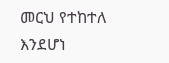መርህ የተከተለ እንደሆነ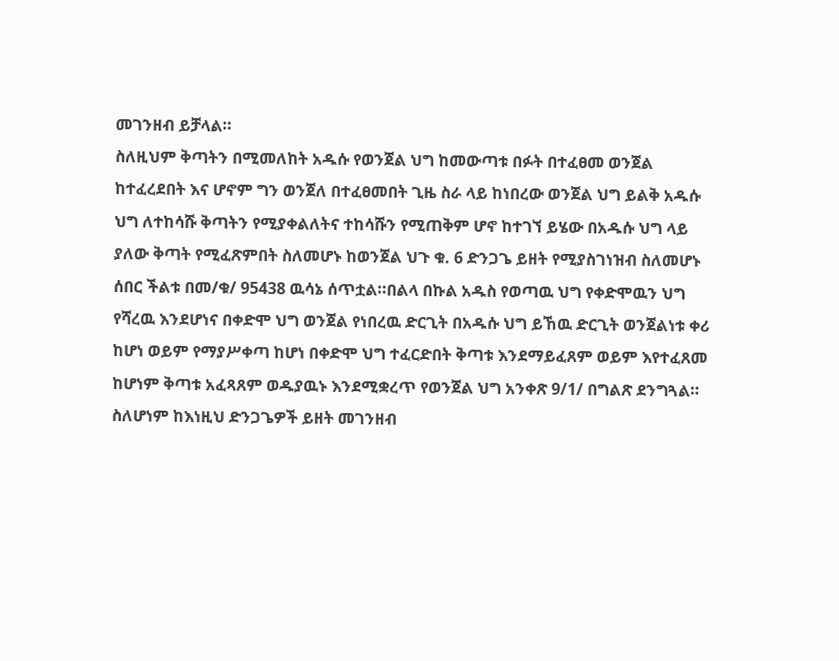መገንዘብ ይቻላል።
ስለዚህም ቅጣትን በሚመለከት አዱሱ የወንጀል ህግ ከመውጣቱ በፉት በተፈፀመ ወንጀል ከተፈረደበት እና ሆኖም ግን ወንጀለ በተፈፀመበት ጊዜ ስራ ላይ ከነበረው ወንጀል ህግ ይልቅ አዱሱ ህግ ለተከሳሹ ቅጣትን የሚያቀልለትና ተከሳሹን የሚጠቅም ሆኖ ከተገኘ ይሄው በአዱሱ ህግ ላይ ያለው ቅጣት የሚፈጽምበት ስለመሆኑ ከወንጀል ህጉ ቁ. 6 ድንጋጌ ይዘት የሚያስገነዝብ ስለመሆኑ ሰበር ችልቱ በመ/ቁ/ 95438 ዉሳኔ ሰጥቷል።በልላ በኩል አዱስ የወጣዉ ህግ የቀድሞዉን ህግ የሻረዉ እንደሆነና በቀድሞ ህግ ወንጀል የነበረዉ ድርጊት በአዱሱ ህግ ይኸዉ ድርጊት ወንጀልነቱ ቀሪ ከሆነ ወይም የማያሥቀጣ ከሆነ በቀድሞ ህግ ተፈርድበት ቅጣቱ እንደማይፈጸም ወይም እየተፈጸመ ከሆነም ቅጣቱ አፈጻጸም ወዱያዉኑ እንደሚቋረጥ የወንጀል ህግ አንቀጽ 9/1/ በግልጽ ደንግጓል።
ስለሆነም ከእነዚህ ድንጋጌዎች ይዘት መገንዘብ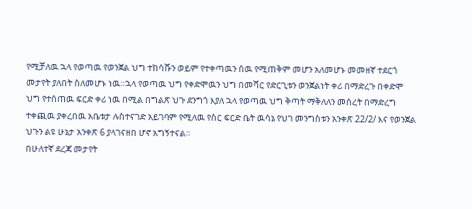የሚቻለዉ ኋላ የወጣዉ የወንጀል ህግ ተከሳሹን ወይም የተቀጣዉን ሰዉ የሚጠቅም መሆን አለመሆኑ መመዘኛ ተደርጎ መታየት ያለበት ስለመሆኑ ነዉ።ኋላ የወጣዉ ህግ የቀድሞዉን ህግ በመሻር የድርጊቱን ወንጀልነት ቀሪ በማድረጉ በቀድሞ ህግ የተሰጠዉ ፍርድ ቀሪ ነዉ በሚል በግልጽ ህጉ ደንግጎ እያለ ኋላ የወጣዉ ህግ ቅጣት ማቅለለን መሰረት በማድረግ ተቀጪዉ ያቀረበዉ አቤቱታ ሉስተናገድ አይገባም የሚለዉ የስር ፍርድ ቤት ዉሳኔ የህገ መንግስቱን አንቀጽ 22/2/ እና የወንጀል ህጉን ልዩ ሁኔታ አንቀጽ 6 ያላገናዘበ ሆኖ አግኝተናል።
በሁለተኛ ደረጃ መታየት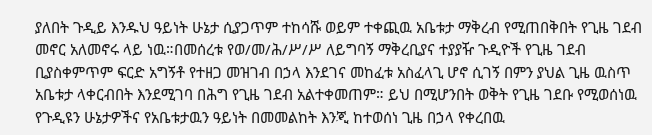ያለበት ጉዲይ እንዱህ ዓይነት ሁኔታ ሲያጋጥም ተከሳሹ ወይም ተቀጪዉ አቤቱታ ማቅረብ የሚጠበቅበት የጊዜ ገደብ መኖር አለመኖሩ ላይ ነዉ።በመሰረቱ የወ/መ/ሕ/ሥ/ሥ ለይግባኝ ማቅረቢያና ተያያዥ ጉዲዮች የጊዜ ገደብ ቢያስቀምጥም ፍርድ አግኝቶ የተዘጋ መዝገብ በኃላ እንደገና መከፈቱ አስፈላጊ ሆኖ ሲገኝ በምን ያህል ጊዜ ዉስጥ አቤቱታ ላቀርብበት እንደሚገባ በሕግ የጊዜ ገደብ አልተቀመጠም። ይህ በሚሆንበት ወቅት የጊዜ ገደቡ የሚወሰነዉ የጉዲዩን ሁኔታዎችና የአቤቱታዉን ዓይነት በመመልከት እንጂ ከተወሰነ ጊዜ በኃላ የቀረበዉ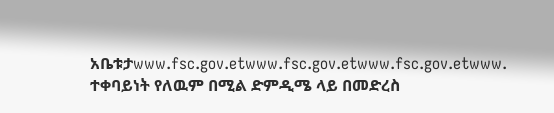አቤቱታwww.fsc.gov.etwww.fsc.gov.etwww.fsc.gov.etwww.
ተቀባይነት የለዉም በሚል ድምዲሜ ላይ በመድረስ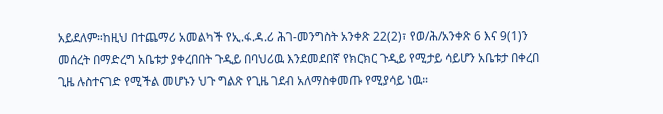አይደለም።ከዚህ በተጨማሪ አመልካች የኢ.ፋ.ዳ.ሪ ሕገ-መንግስት አንቀጽ 22(2)፣ የወ/ሕ/አንቀጽ 6 እና 9(1)ን መሰረት በማድረግ አቤቱታ ያቀረበበት ጉዲይ በባህሪዉ እንደመደበኛ የክርክር ጉዲይ የሚታይ ሳይሆን አቤቱታ በቀረበ ጊዜ ሉስተናገድ የሚችል መሆኑን ህጉ ግልጽ የጊዜ ገደብ አለማስቀመጡ የሚያሳይ ነዉ።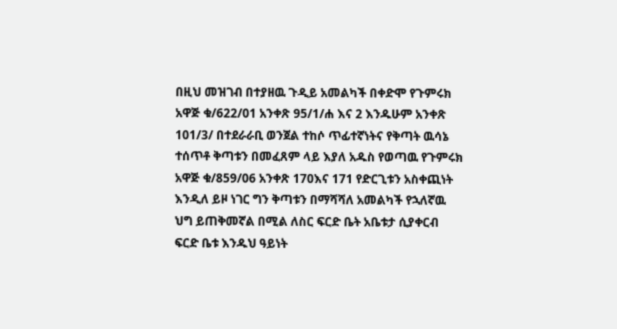በዚህ መዝገብ በተያዘዉ ጉዲይ አመልካች በቀድሞ የጉምሩክ አዋጅ ቁ/622/01 አንቀጽ 95/1/ሐ እና 2 እንዱሁም አንቀጽ 101/3/ በተደራራቢ ወንጀል ተከሶ ጥፊተኛነትና የቅጣት ዉሳኔ ተሰጥቶ ቅጣቱን በመፈጸም ላይ እያለ አዱስ የወጣዉ የጉምሩክ አዋጅ ቁ/859/06 አንቀጽ 170እና 171 የድርጊቱን አስቀጪነት እንዲለ ይዞ ነገር ግን ቅጣቱን በማሻሻለ አመልካች የኋለኛዉ ህግ ይጠቅመኛል በሚል ለስር ፍርድ ቤት አቤቱታ ሲያቀርብ ፍርድ ቤቱ እንዱህ ዓይነት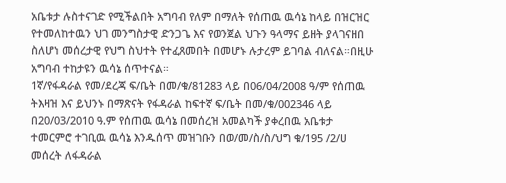አቤቱታ ሉስተናገድ የሚችልበት አግባብ የለም በማለት የሰጠዉ ዉሳኔ ከላይ በዝርዝር የተመለከተዉን ህገ መንግስታዊ ድንጋጌ እና የወንጀል ህጉን ዓላማና ይዘት ያላገናዘበ ስለሆነ መሰረታዊ የህግ ስህተት የተፈጸመበት በመሆኑ ሉታረም ይገባል ብለናል።በዚሁ አግባብ ተከታዩን ዉሳኔ ሰጥተናል።
1ኛ/የፋዳራል የመ/ደረጃ ፍ/ቤት በመ/ቁ/81283 ላይ በ06/04/2008 ዓ/ም የሰጠዉ ትእዛዝ እና ይህንኑ በማጽናት የፋዳራል ከፍተኛ ፍ/ቤት በመ/ቁ/002346 ላይ በ20/03/2010 ዓ.ም የሰጠዉ ዉሳኔ በመሰረዝ አመልካች ያቀረበዉ አቤቱታ ተመርምሮ ተገቢዉ ዉሳኔ እንዱሰጥ መዝገቡን በወ/መ/ስ/ስ/ህግ ቁ/195 /2/ሀ መሰረት ለፋዳራል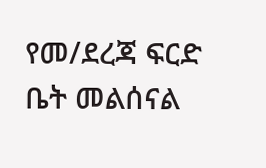የመ/ደረጃ ፍርድ ቤት መልሰናል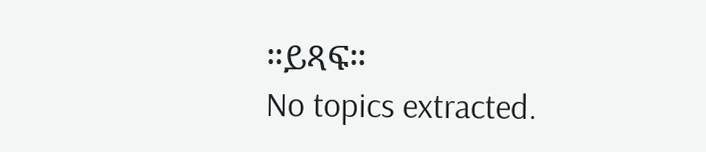።ይጻፍ።
No topics extracted.